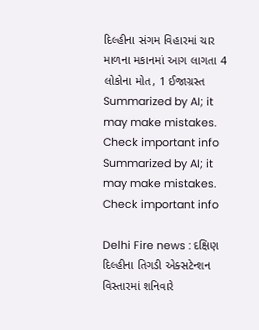દિલ્હીના સંગમ વિહારમાં ચાર માળના મકાનમાં આગ લાગતા 4 લોકોના મોત, 1 ઈજાગ્રસ્ત
Summarized by AI; it may make mistakes. Check important info
Summarized by AI; it may make mistakes. Check important info

Delhi Fire news : દક્ષિણ દિલ્હીના તિગડી એક્સટેન્શન વિસ્તારમાં શનિવારે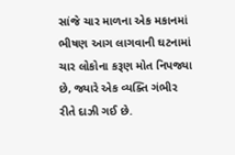સાંજે ચાર માળના એક મકાનમાં ભીષણ આગ લાગવાની ઘટનામાં ચાર લોકોના કરૂણ મોત નિપજ્યા છે, જ્યારે એક વ્યક્તિ ગંભીર રીતે દાઝી ગઈ છે.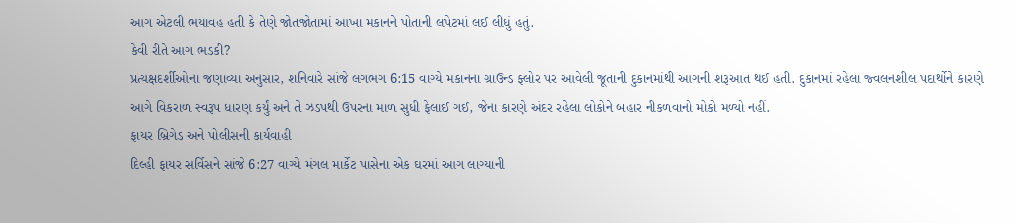આગ એટલી ભયાવહ હતી કે તેણે જોતજોતામાં આખા મકાનને પોતાની લપેટમાં લઈ લીધું હતું.
કેવી રીતે આગ ભડકી?
પ્રત્યક્ષદર્શીઓના જણાવ્યા અનુસાર, શનિવારે સાંજે લગભગ 6:15 વાગ્યે મકાનના ગ્રાઉન્ડ ફ્લોર પર આવેલી જૂતાની દુકાનમાંથી આગની શરૂઆત થઈ હતી. દુકાનમાં રહેલા જ્વલનશીલ પદાર્થોને કારણે આગે વિકરાળ સ્વરૂપ ધારણ કર્યું અને તે ઝડપથી ઉપરના માળ સુધી ફેલાઈ ગઈ, જેના કારણે અંદર રહેલા લોકોને બહાર નીકળવાનો મોકો મળ્યો નહીં.
ફાયર બ્રિગેડ અને પોલીસની કાર્યવાહી
દિલ્હી ફાયર સર્વિસને સાંજે 6:27 વાગ્યે મંગલ માર્કેટ પાસેના એક ઘરમાં આગ લાગ્યાની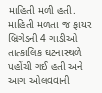માહિતી મળી હતી. માહિતી મળતા જ ફાયર બ્રિગેડની 4 ગાડીઓ તાત્કાલિક ઘટનાસ્થળે પહોંચી ગઈ હતી અને આગ ઓલવવાની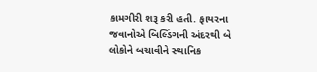કામગીરી શરૂ કરી હતી. ફાયરના જવાનોએ બિલ્ડિંગની અંદરથી બે લોકોને બચાવીને સ્થાનિક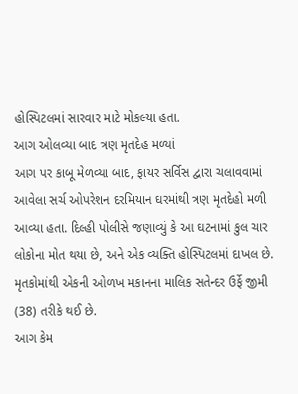હોસ્પિટલમાં સારવાર માટે મોકલ્યા હતા.
આગ ઓલવ્યા બાદ ત્રણ મૃતદેહ મળ્યાં
આગ પર કાબૂ મેળવ્યા બાદ, ફાયર સર્વિસ દ્વારા ચલાવવામાં આવેલા સર્ચ ઓપરેશન દરમિયાન ઘરમાંથી ત્રણ મૃતદેહો મળી આવ્યા હતા. દિલ્હી પોલીસે જણાવ્યું કે આ ઘટનામાં કુલ ચાર લોકોના મોત થયા છે, અને એક વ્યક્તિ હોસ્પિટલમાં દાખલ છે. મૃતકોમાંથી એકની ઓળખ મકાનના માલિક સતેન્દર ઉર્ફે જીમી (38) તરીકે થઈ છે.
આગ કેમ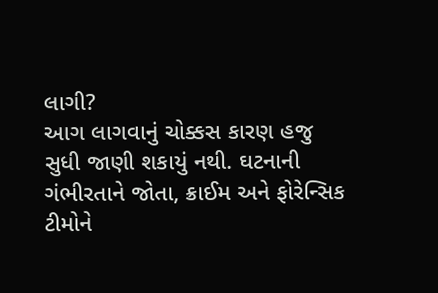લાગી?
આગ લાગવાનું ચોક્કસ કારણ હજુ સુધી જાણી શકાયું નથી. ઘટનાની ગંભીરતાને જોતા, ક્રાઈમ અને ફોરેન્સિક ટીમોને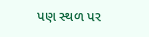પણ સ્થળ પર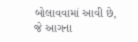બોલાવવામાં આવી છે, જે આગના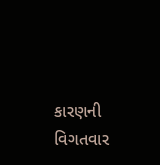કારણની વિગતવાર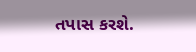તપાસ કરશે.